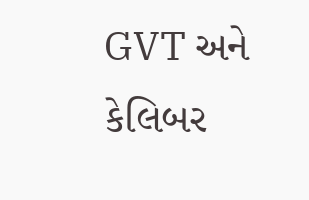GVT અને કેલિબર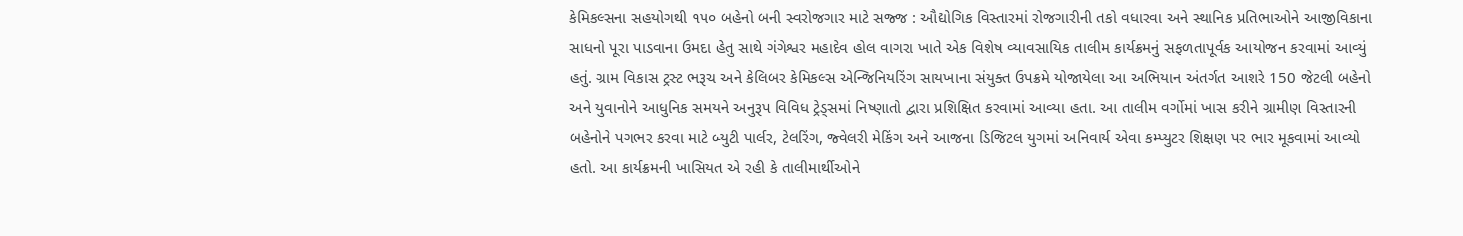કેમિકલ્સના સહયોગથી ૧૫૦ બહેનો બની સ્વરોજગાર માટે સજ્જ : ઔદ્યોગિક વિસ્તારમાં રોજગારીની તકો વધારવા અને સ્થાનિક પ્રતિભાઓને આજીવિકાના સાધનો પૂરા પાડવાના ઉમદા હેતુ સાથે ગંગેશ્વર મહાદેવ હોલ વાગરા ખાતે એક વિશેષ વ્યાવસાયિક તાલીમ કાર્યક્રમનું સફળતાપૂર્વક આયોજન કરવામાં આવ્યું હતું. ગ્રામ વિકાસ ટ્રસ્ટ ભરૂચ અને કેલિબર કેમિકલ્સ એન્જિનિયરિંગ સાયખાના સંયુક્ત ઉપક્રમે યોજાયેલા આ અભિયાન અંતર્ગત આશરે 150 જેટલી બહેનો અને યુવાનોને આધુનિક સમયને અનુરૂપ વિવિધ ટ્રેડ્સમાં નિષ્ણાતો દ્વારા પ્રશિક્ષિત કરવામાં આવ્યા હતા. આ તાલીમ વર્ગોમાં ખાસ કરીને ગ્રામીણ વિસ્તારની બહેનોને પગભર કરવા માટે બ્યુટી પાર્લર, ટેલરિંગ, જ્વેલરી મેકિંગ અને આજના ડિજિટલ યુગમાં અનિવાર્ય એવા કમ્પ્યુટર શિક્ષણ પર ભાર મૂકવામાં આવ્યો હતો. આ કાર્યક્રમની ખાસિયત એ રહી કે તાલીમાર્થીઓને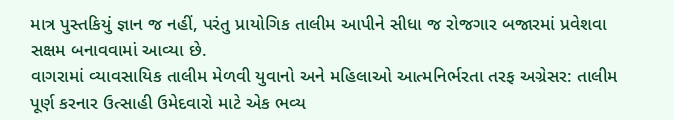માત્ર પુસ્તકિયું જ્ઞાન જ નહીં, પરંતુ પ્રાયોગિક તાલીમ આપીને સીધા જ રોજગાર બજારમાં પ્રવેશવા સક્ષમ બનાવવામાં આવ્યા છે.
વાગરામાં વ્યાવસાયિક તાલીમ મેળવી યુવાનો અને મહિલાઓ આત્મનિર્ભરતા તરફ અગ્રેસર: તાલીમ પૂર્ણ કરનાર ઉત્સાહી ઉમેદવારો માટે એક ભવ્ય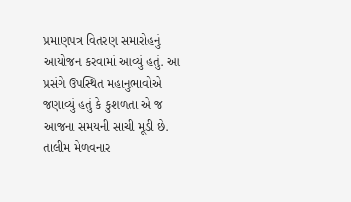પ્રમાણપત્ર વિતરણ સમારોહનું આયોજન કરવામાં આવ્યું હતું. આ પ્રસંગે ઉપસ્થિત મહાનુભાવોએ જણાવ્યું હતું કે કુશળતા એ જ આજના સમયની સાચી મૂડી છે. તાલીમ મેળવનાર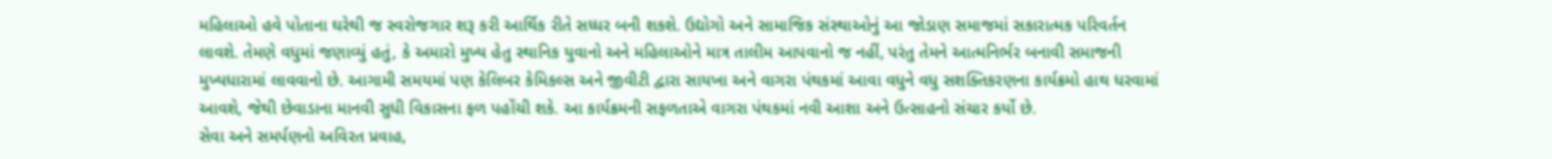મહિલાઓ હવે પોતાના ઘરેથી જ સ્વરોજગાર શરૂ કરી આર્થિક રીતે સધ્ધર બની શકશે. ઉદ્યોગો અને સામાજિક સંસ્થાઓનું આ જોડાણ સમાજમાં સકારાત્મક પરિવર્તન લાવશે. તેમણે વધુમાં જણાવ્યું હતું, કે અમારો મુખ્ય હેતુ સ્થાનિક યુવાનો અને મહિલાઓને માત્ર તાલીમ આપવાનો જ નહીં, પરંતુ તેમને આત્મનિર્ભર બનાવી સમાજની મુખ્યધારામાં લાવવાનો છે. આગામી સમયમાં પણ કેલિબર કેમિકલ્સ અને જીવીટી દ્વારા સાયખા અને વાગરા પંથકમાં આવા વધુને વધુ સશક્તિકરણના કાર્યક્રમો હાથ ધરવામાં આવશે, જેથી છેવાડાના માનવી સુધી વિકાસના ફળ પહોંચી શકે. આ કાર્યક્રમની સફળતાએ વાગરા પંથકમાં નવી આશા અને ઉત્સાહનો સંચાર કર્યો છે.
સેવા અને સમર્પણનો અવિરત પ્રવાહ,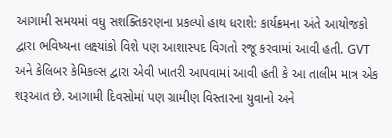આગામી સમયમાં વધુ સશક્તિકરણના પ્રકલ્પો હાથ ધરાશે: કાર્યક્રમના અંતે આયોજકો દ્વારા ભવિષ્યના લક્ષ્યાંકો વિશે પણ આશાસ્પદ વિગતો રજૂ કરવામાં આવી હતી. GVT અને કેલિબર કેમિકલ્સ દ્વારા એવી ખાતરી આપવામાં આવી હતી કે આ તાલીમ માત્ર એક શરૂઆત છે. આગામી દિવસોમાં પણ ગ્રામીણ વિસ્તારના યુવાનો અને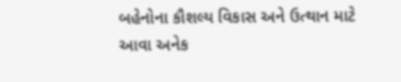બહેનોના કૌશલ્ય વિકાસ અને ઉત્થાન માટે આવા અનેક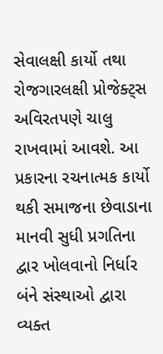સેવાલક્ષી કાર્યો તથા રોજગારલક્ષી પ્રોજેક્ટ્સ અવિરતપણે ચાલુ રાખવામાં આવશે. આ પ્રકારના રચનાત્મક કાર્યો થકી સમાજના છેવાડાના માનવી સુધી પ્રગતિના દ્વાર ખોલવાનો નિર્ધાર બંને સંસ્થાઓ દ્વારા વ્યક્ત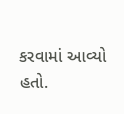કરવામાં આવ્યો હતો.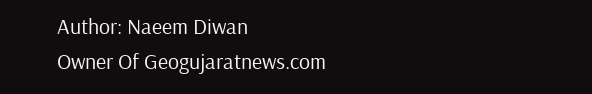Author: Naeem Diwan
Owner Of Geogujaratnews.com